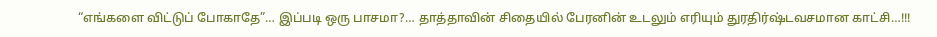“எங்களை விட்டுப் போகாதே”… இப்படி ஒரு பாசமா?… தாத்தாவின் சிதையில் பேரனின் உடலும் எரியும் துரதிர்ஷ்டவசமான காட்சி…!!!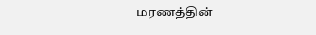மரணத்தின்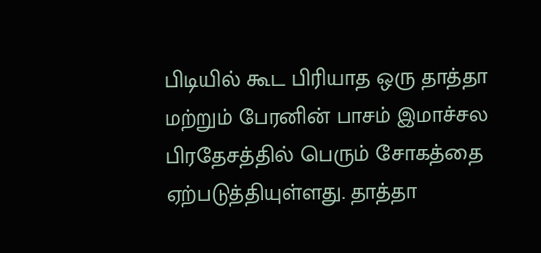பிடியில் கூட பிரியாத ஒரு தாத்தா மற்றும் பேரனின் பாசம் இமாச்சல பிரதேசத்தில் பெரும் சோகத்தை ஏற்படுத்தியுள்ளது. தாத்தா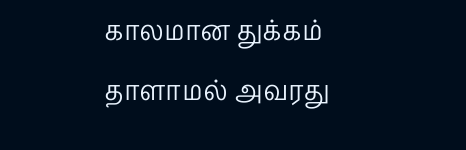காலமான துக்கம் தாளாமல் அவரது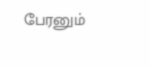பேரனும்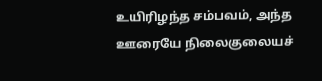உயிரிழந்த சம்பவம், அந்த ஊரையே நிலைகுலையச்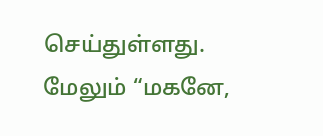செய்துள்ளது. மேலும் “மகனே,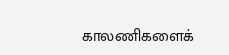காலணிகளைக்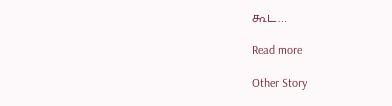கூட…

Read more

Other Story